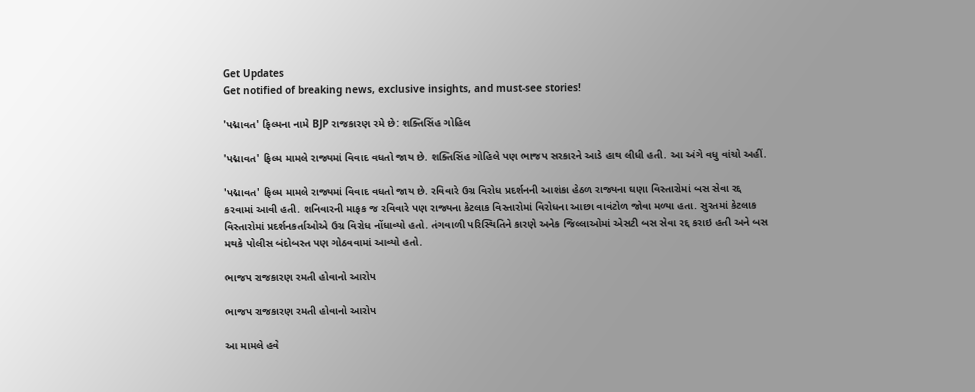Get Updates
Get notified of breaking news, exclusive insights, and must-see stories!

'પદ્માવત' ફિલ્મના નામે BJP રાજકારણ રમે છે: શક્તિસિંહ ગોહિલ

'પદ્માવત' ફિલ્મ મામલે રાજ્યમાં વિવાદ વધતો જાય છે. શક્તિસિંહ ગોહિલે પણ ભાજપ સરકારને આડે હાથ લીધી હતી. આ અંગે વધુ વાંચો અહીં.

'પદ્માવત' ફિલ્મ મામલે રાજ્યમાં વિવાદ વધતો જાય છે. રવિવારે ઉગ્ર વિરોધ પ્રદર્શનની આશંકા હેઠળ રાજ્યના ઘણા વિસ્તારોમાં બસ સેવા રદ્દ કરવામાં આવી હતી. શનિવારની માફક જ રવિવારે પણ રાજ્યના કેટલાક વિસ્તારોમાં વિરોધના આછા વાવંટોળ જોવા મળ્યા હતા. સુરતમાં કેટલાક વિસ્તારોમાં પ્રદર્શનકર્તાઓએ ઉગ્ર વિરોધ નોંધાવ્યો હતો. તંગવાળી પરિસ્થિતિને કારણે અનેક જિલ્લાઓમાં એસટી બસ સેવા રદ્દ કરાઇ હતી અને બસ મથકે પોલીસ બંદોબસ્ત પણ ગોઠવવામાં આવ્યો હતો.

ભાજપ રાજકારણ રમતી હોવાનો આરોપ

ભાજપ રાજકારણ રમતી હોવાનો આરોપ

આ મામલે હવે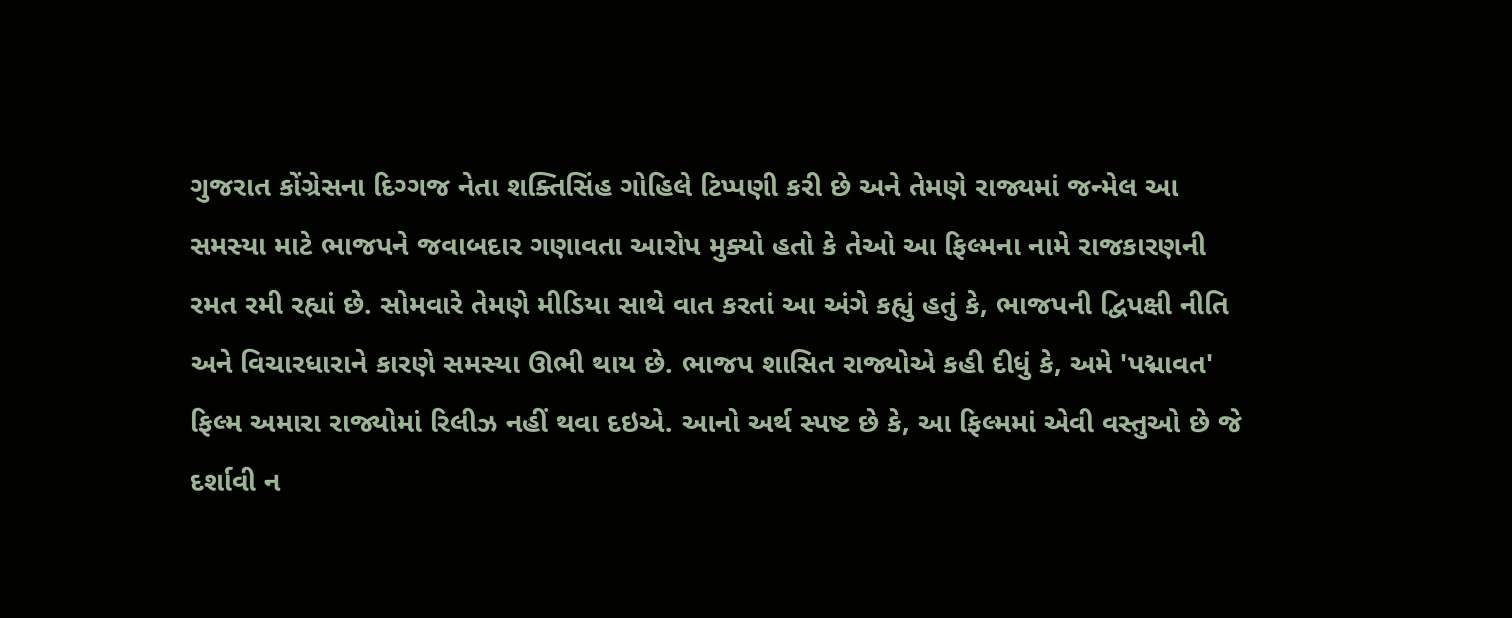ગુજરાત કોંગ્રેસના દિગ્ગજ નેતા શક્તિસિંહ ગોહિલે ટિપ્પણી કરી છે અને તેમણે રાજ્યમાં જન્મેલ આ સમસ્યા માટે ભાજપને જવાબદાર ગણાવતા આરોપ મુક્યો હતો કે તેઓ આ ફિલ્મના નામે રાજકારણની રમત રમી રહ્યાં છે. સોમવારે તેમણે મીડિયા સાથે વાત કરતાં આ અંગે કહ્યું હતું કે, ભાજપની દ્વિપક્ષી નીતિ અને વિચારધારાને કારણે સમસ્યા ઊભી થાય છે. ભાજપ શાસિત રાજ્યોએ કહી દીધું કે, અમે 'પદ્માવત' ફિલ્મ અમારા રાજ્યોમાં રિલીઝ નહીં થવા દઇએ. આનો અર્થ સ્પષ્ટ છે કે, આ ફિલ્મમાં એવી વસ્તુઓ છે જે દર્શાવી ન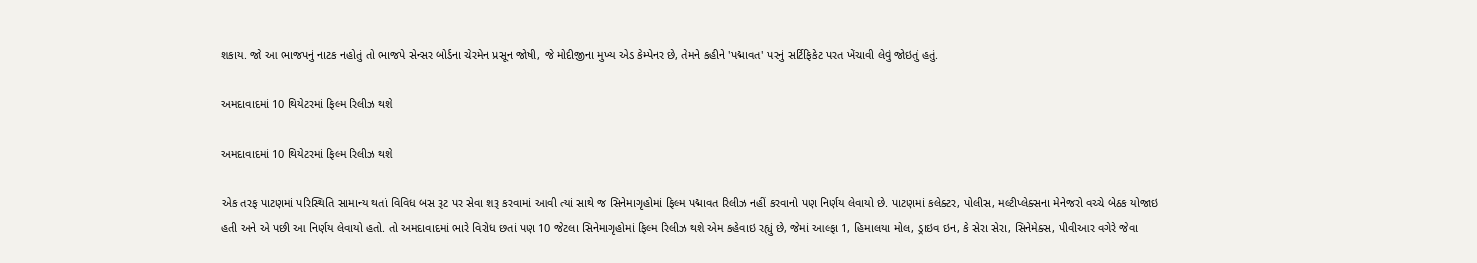શકાય. જો આ ભાજપનું નાટક નહોતું તો ભાજપે સેન્સર બોર્ડના ચેરમેન પ્રસૂન જોષી, જે મોદીજીના મુખ્ય એડ કેમ્પેનર છે, તેમને કહીને 'પદ્માવત' પરનું સર્ટિફિકેટ પરત ખેંચાવી લેવું જોઇતું હતું.

અમદાવાદમાં 10 થિયેટરમાં ફિલ્મ રિલીઝ થશે

અમદાવાદમાં 10 થિયેટરમાં ફિલ્મ રિલીઝ થશે

એક તરફ પાટણમાં પરિસ્થિતિ સામાન્ય થતાં વિવિધ બસ રૂટ પર સેવા શરૂ કરવામાં આવી ત્યાં સાથે જ સિનેમાગૃહોમાં ફિલ્મ પદ્માવત રિલીઝ નહીં કરવાનો પણ નિર્ણય લેવાયો છે. પાટણમાં કલેક્ટર, પોલીસ, મલ્ટીપ્લેક્સના મેનેજરો વચ્ચે બેઠક યોજાઇ હતી અને એ પછી આ નિર્ણય લેવાયો હતો. તો અમદાવાદમાં ભારે વિરોધ છતાં પણ 10 જેટલા સિનેમાગૃહોમાં ફિલ્મ રિલીઝ થશે એમ કહેવાઇ રહ્યું છે, જેમાં આલ્ફા 1, હિમાલયા મોલ, ડ્રાઇવ ઇન, કે સેરા સેરા, સિનેમેક્સ, પીવીઆર વગેરે જેવા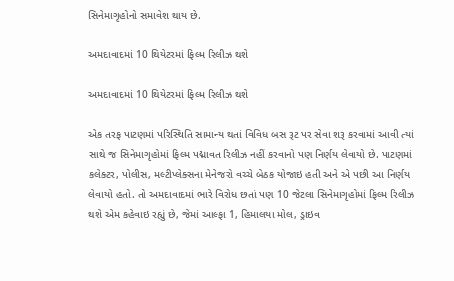સિનેમાગૃહોનો સમાવેશ થાય છે.

અમદાવાદમાં 10 થિયેટરમાં ફિલ્મ રિલીઝ થશે

અમદાવાદમાં 10 થિયેટરમાં ફિલ્મ રિલીઝ થશે

એક તરફ પાટણમાં પરિસ્થિતિ સામાન્ય થતાં વિવિધ બસ રૂટ પર સેવા શરૂ કરવામાં આવી ત્યાં સાથે જ સિનેમાગૃહોમાં ફિલ્મ પદ્માવત રિલીઝ નહીં કરવાનો પણ નિર્ણય લેવાયો છે. પાટણમાં કલેક્ટર, પોલીસ, મલ્ટીપ્લેક્સના મેનેજરો વચ્ચે બેઠક યોજાઇ હતી અને એ પછી આ નિર્ણય લેવાયો હતો. તો અમદાવાદમાં ભારે વિરોધ છતાં પણ 10 જેટલા સિનેમાગૃહોમાં ફિલ્મ રિલીઝ થશે એમ કહેવાઇ રહ્યું છે, જેમાં આલ્ફા 1, હિમાલયા મોલ, ડ્રાઇવ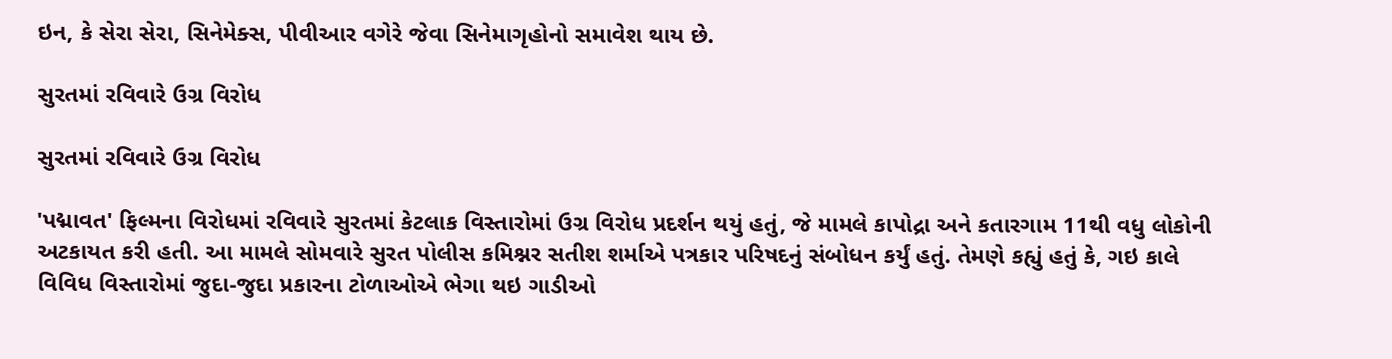ઇન, કે સેરા સેરા, સિનેમેક્સ, પીવીઆર વગેરે જેવા સિનેમાગૃહોનો સમાવેશ થાય છે.

સુરતમાં રવિવારે ઉગ્ર વિરોધ

સુરતમાં રવિવારે ઉગ્ર વિરોધ

'પદ્માવત' ફિલ્મના વિરોધમાં રવિવારે સુરતમાં કેટલાક વિસ્તારોમાં ઉગ્ર વિરોધ પ્રદર્શન થયું હતું, જે મામલે કાપોદ્રા અને કતારગામ 11થી વધુ લોકોની અટકાયત કરી હતી. આ મામલે સોમવારે સુરત પોલીસ કમિશ્નર સતીશ શર્માએ પત્રકાર પરિષદનું સંબોધન કર્યું હતું. તેમણે કહ્યું હતું કે, ગઇ કાલે વિવિધ વિસ્તારોમાં જુદા-જુદા પ્રકારના ટોળાઓએ ભેગા થઇ ગાડીઓ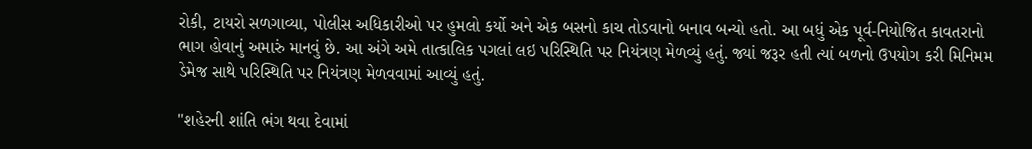રોકી, ટાયરો સળગાવ્યા, પોલીસ અધિકારીઓ પર હુમલો કર્યો અને એક બસનો કાચ તોડવાનો બનાવ બન્યો હતો. આ બધું એક પૂર્વ-નિયોજિત કાવતરાનો ભાગ હોવાનું અમારું માનવું છે. આ અંગે અમે તાત્કાલિક પગલાં લઇ પરિસ્થિતિ પર નિયંત્રણ મેળવ્યું હતું. જ્યાં જરૂર હતી ત્યાં બળનો ઉપયોગ કરી મિનિમમ ડેમેજ સાથે પરિસ્થિતિ પર નિયંત્રણ મેળવવામાં આવ્યું હતું.

"શહેરની શાંતિ ભંગ થવા દેવામાં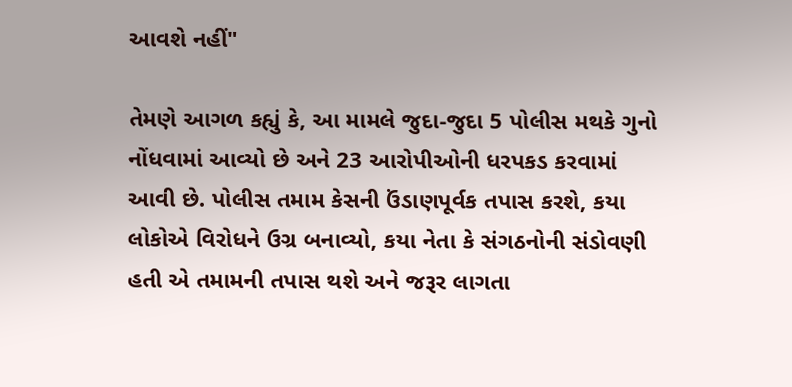આવશે નહીં"

તેમણે આગળ કહ્યું કે, આ મામલે જુદા-જુદા 5 પોલીસ મથકે ગુનો નોંધવામાં આવ્યો છે અને 23 આરોપીઓની ધરપકડ કરવામાં આવી છે. પોલીસ તમામ કેસની ઉંડાણપૂર્વક તપાસ કરશે, કયા લોકોએ વિરોધને ઉગ્ર બનાવ્યો, કયા નેતા કે સંગઠનોની સંડોવણી હતી એ તમામની તપાસ થશે અને જરૂર લાગતા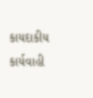કાયદાકીય કાર્યવાહી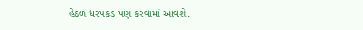હેઠળ ધરપકડ પણ કરવામાં આવશે.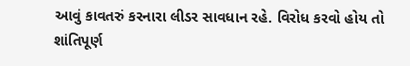આવું કાવતરું કરનારા લીડર સાવધાન રહે. વિરોધ કરવો હોય તો શાંતિપૂર્ણ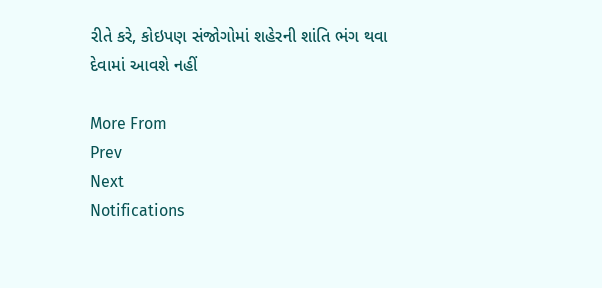રીતે કરે, કોઇપણ સંજોગોમાં શહેરની શાંતિ ભંગ થવા દેવામાં આવશે નહીં

More From
Prev
Next
Notifications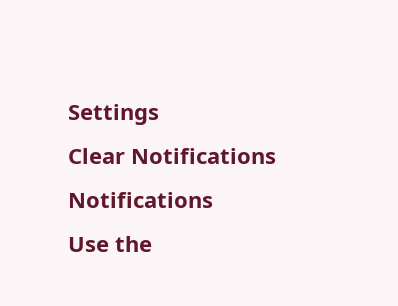Settings
Clear Notifications
Notifications
Use the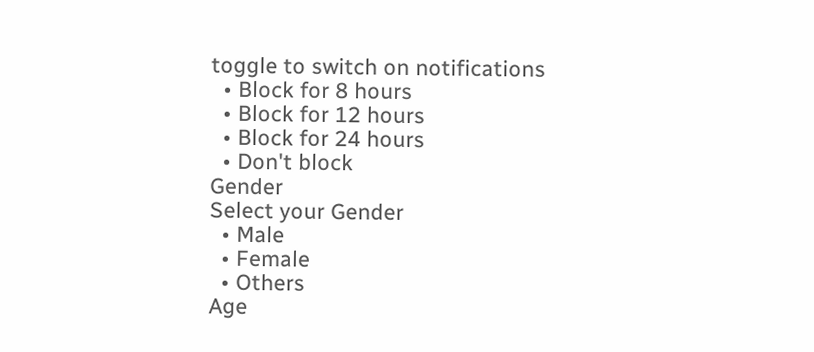toggle to switch on notifications
  • Block for 8 hours
  • Block for 12 hours
  • Block for 24 hours
  • Don't block
Gender
Select your Gender
  • Male
  • Female
  • Others
Age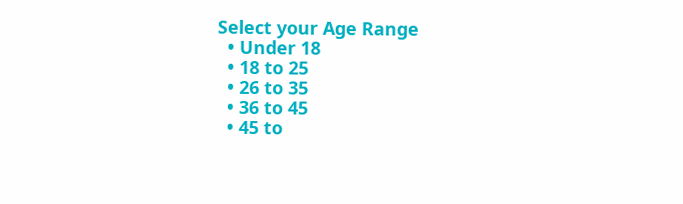Select your Age Range
  • Under 18
  • 18 to 25
  • 26 to 35
  • 36 to 45
  • 45 to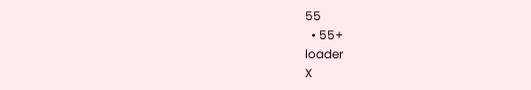55
  • 55+
loader
X